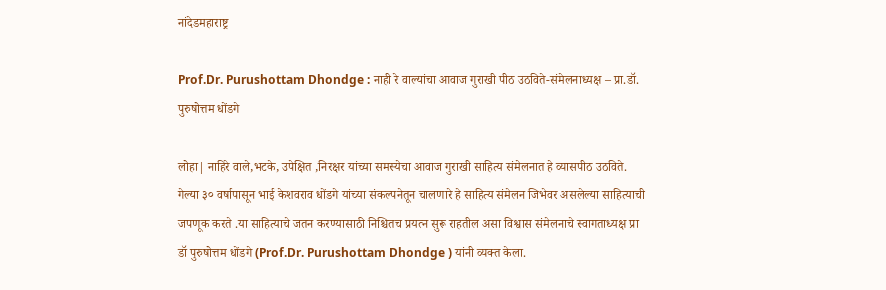नांदेडमहाराष्ट्र

Prof.Dr. Purushottam Dhondge : नाही रे वाल्यांचा आवाज गुराखी पीठ उठविते-संमेलनाध्यक्ष – प्रा.डॉ. पुरुषोत्तम धोंडगे

लोहा| नाहिरे वाले,भटके, उपेक्षित ,निरक्षर यांच्या समस्येचा आवाज गुराखी साहित्य संमेलनात हे व्यासपीठ उठविते. गेल्या ३० वर्षापासून भाई केशवराव धोंडगे यांच्या संकल्पनेतून चालणारे हे साहित्य संमेलन जिभेवर असलेल्या साहित्याची जपणूक करते .या साहित्याचे जतन करण्यासाठी निश्चितच प्रयत्न सुरू राहतील असा विश्वास संमेलनाचे स्वागताध्यक्ष प्रा डॉ पुरुषोत्तम धोंडगे (Prof.Dr. Purushottam Dhondge ) यांनी व्यक्त केला.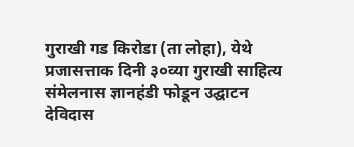गुराखी गड किरोडा (ता लोहा), येथे प्रजासत्ताक दिनी ३०व्या गुराखी साहित्य संमेलनास ज्ञानहंडी फोडून उद्घाटन देविदास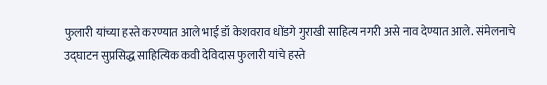फुलारी यांच्या हस्ते करण्यात आले भाई डॉ केशवराव धोंडगे गुराखी ‌साहित्य नगरी असे नाव देण्यात आले. संमेलनाचे उद्घाटन सुप्रसिद्ध साहित्यिक कवी देविदास फुलारी यांचे हस्ते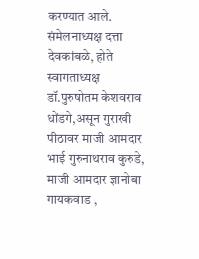करण्यात आले. संमेलनाध्यक्ष दत्ता देवकांबळे, होते स्वागताध्यक्ष डॉ.पुरुषोतम केशवराव धोंडगे,असून गुराखी पीठावर माजी आमदार भाई गुरुनाथराव कुरुडे, माजी आमदार ज्ञानोबा गायकवाड ,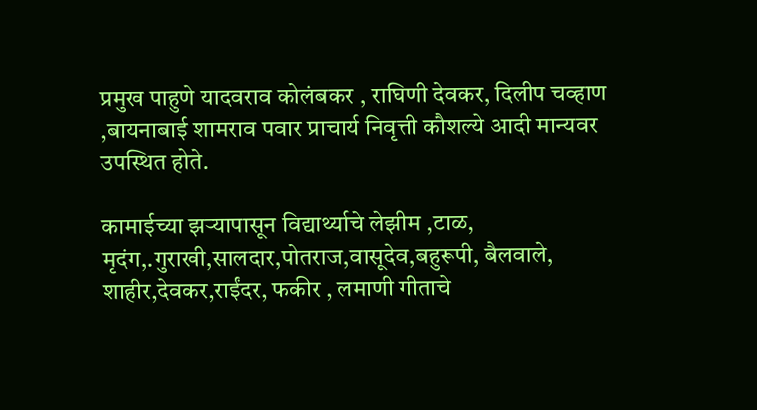प्रमुख पाहुणे यादवराव कोलंबकर , राघिणी देवकर, दिलीप चव्हाण ,बायनाबाई शामराव पवार प्राचार्य निवृत्ती कौशल्ये आदी मान्यवर उपस्थित होते.

कामाईच्या झऱ्यापासून विद्यार्थ्याचे लेझीम ,टाळ, मृदंग,.गुराखी,सालदार,पोतराज,वासूदेव,बहुरूपी, बैलवाले, शाहीर,देवकर,राईंदर, फकीर , लमाणी गीताचे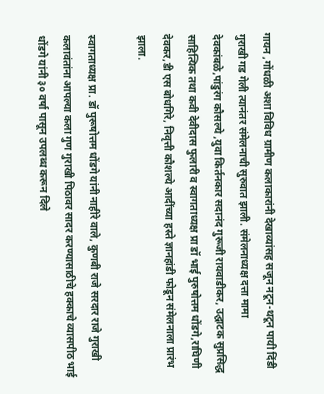गायन ,गोंधळी अशा विविध ग्रामीण कलाकारांनी देखाव्यांसह सजून नटून-थटून पायी दिंडी गुराखी गड गेली त्यानंतर संमेलनाची सुरुवात झाली. संमेलनाध्यक्ष दत्ता मामा देवकांबळे,पांडुरंग कौसल्ये ,युवा किर्तनकार सदानंद गुरूजी रायवाडीकर, उद्घाटक सुप्रसिद्ध साहित्यिक तथा कवी देवीदास फुलारी व स्वागताध्यक्ष प्रा डॉ भाई पुरुषोत्तम धोंडगे,राघिणी देवकर,डी एस बोधगिरे, निवृत्ती कौशल्ये आदींच्या हस्ते ज्ञानहांडी फोडून संमेलनाला प्रारंभ झाला.

स्वागताध्यक्ष प्रा. डॉ पुरूषोत्तम धोंडगे यांनी नाहीरे वाले, कुणबी राजे सरदार राजे गुराखी कलावंतांना आपल्या कला गुण गुराखी पिठावर सादर करण्यासाठीचे हक्काचे व्यासपीठ भाई धोंडगे यांनी ३० वर्षा पासून उपलब्ध करून दिले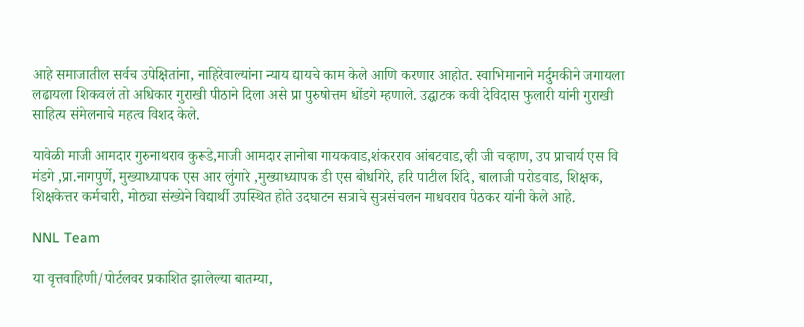आहे समाजातील सर्वच उपेक्षितांना, नाहिरेवाल्यांना न्याय द्यायचे काम केले आणि करणार आहोत. स्वाभिमानाने मर्दुमकीने जगायला लढायला शिकवलं तो अधिकार गुराखी पीठाने दिला असे प्रा पुरुषोत्तम धोंडगे म्हणाले. उद्घाटक कवी देविदास फुलारी यांनी गुराखी साहित्य संमेलनाचे महत्व विशद केले.

यावेळी माजी आमदार गुरुनाथराव कुरूडे,माजी आमदार ज्ञानोबा गायकवाड,शंकरराव आंबटवाड,व्ही जी चव्हाण, उप प्राचार्य एस वि मंडगे ,प्रा.नागपुर्णे, मुख्याध्यापक एस आर लुंगारे ,मुख्याध्यापक डी एस बोधगिरे, हरि पाटील शिंदे, बालाजी परोडवाड, शिक्षक, शिक्षकेत्तर कर्मचारी, मोठ्या संख्येने विद्यार्थी उपस्थित होते‌ उदघाटन सत्राचे सुत्रसंचलन माधवराव पेठकर यांनी केले आहे.

NNL Team

या वृत्तवाहिणी/पोर्टलवर प्रकाशित झालेल्या बातम्या,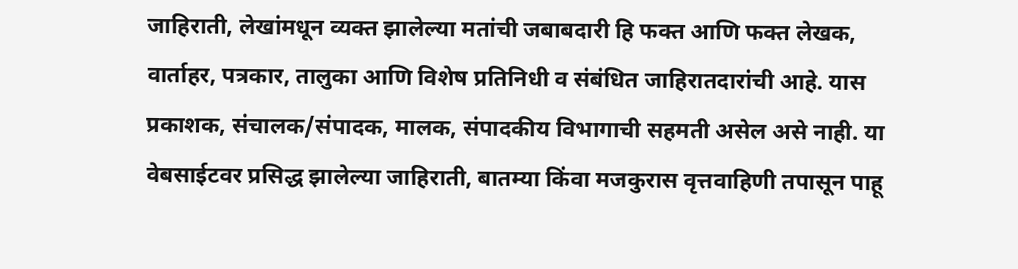जाहिराती, लेखांमधून व्यक्त झालेल्या मतांची जबाबदारी हि फक्त आणि फक्त लेखक, वार्ताहर, पत्रकार, तालुका आणि विशेष प्रतिनिधी व संबंधित जाहिरातदारांची आहे. यास प्रकाशक, संचालक/संपादक, मालक, संपादकीय विभागाची सहमती असेल असे नाही. या वेबसाईटवर प्रसिद्ध झालेल्या जाहिराती, बातम्या किंवा मजकुरास वृत्तवाहिणी तपासून पाहू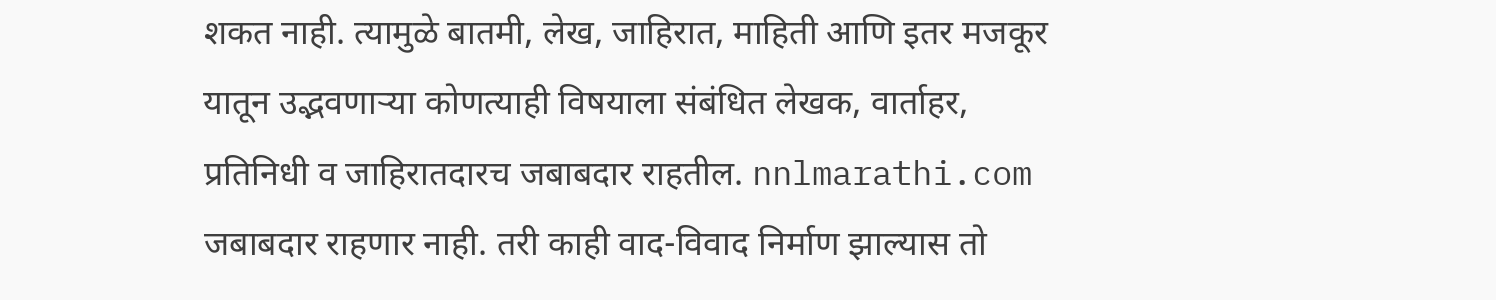शकत नाही. त्यामुळे बातमी, लेख, जाहिरात, माहिती आणि इतर मजकूर यातून उद्भवणाऱ्या कोणत्याही विषयाला संबंधित लेखक, वार्ताहर, प्रतिनिधी व जाहिरातदारच जबाबदार राहतील. nnlmarathi.com जबाबदार राहणार नाही. तरी काही वाद-विवाद निर्माण झाल्यास तो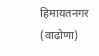हिमायतनगर (वाढोणा)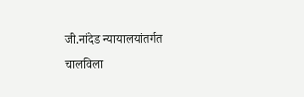जी.नांदेड न्यायालयांतर्गत चालविला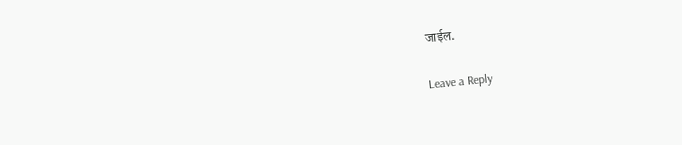जाईल.

Leave a Reply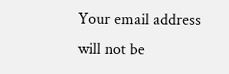Your email address will not be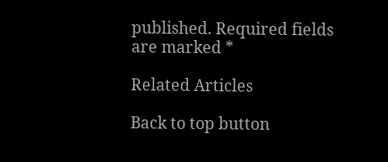published. Required fields are marked *

Related Articles

Back to top button